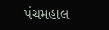પંચમહાલ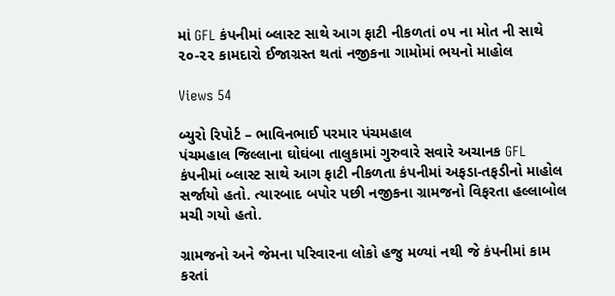માં GFL કંપનીમાં બ્લાસ્ટ સાથે આગ ફાટી નીકળતાં ૦૫ ના મોત ની સાથે ૨૦-૨૨ કામદારો ઈજાગ્રસ્ત થતાં નજીકના ગામોમાં ભયનો માહોલ

Views 54

બ્યુરો રિપોર્ટ – ભાવિનભાઈ પરમાર પંચમહાલ
પંચમહાલ જિલ્લાના ઘોઘંબા તાલુકામાં ગુરુવારે સવારે અચાનક GFL કંપનીમાં બ્લાસ્ટ સાથે આગ ફાટી નીકળતા કંપનીમાં અફડા-તફડીનો માહોલ સર્જાયો હતો. ત્યારબાદ બપોર પછી નજીકના ગ્રામજનો વિફરતા હલ્લાબોલ મચી ગયો હતો.

ગ્રામજનો અને જેમના પરિવારના લોકો હજુ મળ્યાં નથી જે કંપનીમાં કામ કરતાં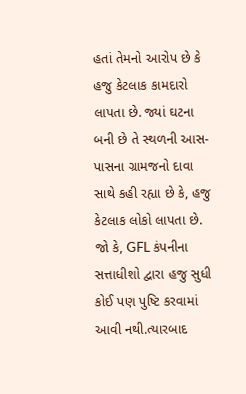હતાં તેમનો આરોપ છે કે હજુ કેટલાક કામદારો લાપતા છે. જ્યાં ઘટના બની છે તે સ્થળની આસ-પાસના ગ્રામજનો દાવા સાથે કહી રહ્યા છે કે, હજુ કેટલાક લોકો લાપતા છે.
જો કે, GFL કંપનીના સત્તાધીશો દ્વારા હજુ સુધી કોઈ પણ પુષ્ટિ કરવામાં આવી નથી.ત્યારબાદ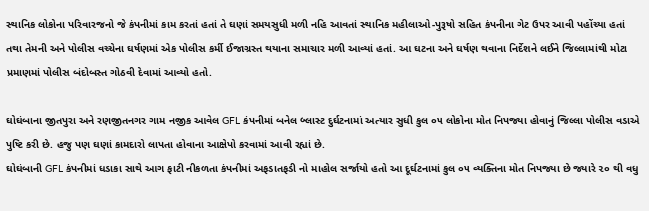સ્થાનિક લોકોના પરિવારજનો જે કંપનીમાં કામ કરતાં હતાં તે ઘણાં સમયસુધી મળી નહિ આવતાં સ્થાનિક મહીલાઓ-પુરૂષો સહિત કંપનીના ગેટ ઉપર આવી પહોંચ્યા હતાં તથા તેમની અને પોલીસ વચ્ચેના ઘર્ષણમાં એક પોલીસ કર્મી ઈજાગ્રસ્ત થયાના સમાચાર મળી આવ્યાં હતાં. આ ઘટના અને ઘર્ષણ થવાના નિર્દેશને લઈને જિલ્લામાંથી મોટા પ્રમાણમાં પોલીસ બંદોબસ્ત ગોઠવી દેવામાં આવ્યો હતો.

ઘોઘંબાના જીતપુરા અને રણજીતનગર ગામ નજીક આવેલ GFL કંપનીમાં બનેલ બ્લાસ્ટ દુર્ઘટનામાં અત્યાર સુધી કુલ ૦૫ લોકોના મોત નિપજ્યા હોવાનું જિલ્લા પોલીસ વડાએ પુષ્ટિ કરી છે. હજુ પણ ઘણાં કામદારો લાપતા હોવાના આક્ષેપો કરવામાં આવી રહ્યાં છે.
ઘોઘંબાની GFL કંપનીમાં ધડાકા સાથે આગ ફાટી નીકળતા કંપનીમાં અફડાતફડી નો માહોલ સર્જાયો હતો આ દૂર્ઘટનામાં કુલ ૦૫ વ્યક્તિના મોત નિપજ્યા છે જ્યારે ૨૦ થી વધુ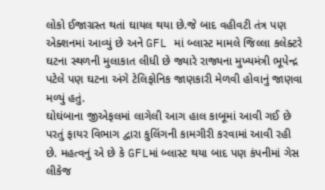લોકો ઈજાગ્રસ્ત થતાં ઘાયલ થયા છે.જે બાદ વહીવટી તંત્ર પણ એક્શનમાં આવ્યું છે અને GFL માં બ્લાસ્ટ મામલે જિલ્લા કલેક્ટરે ઘટના સ્થળની મુલાકાત લીધી છે જ્યારે રાજ્યના મુખ્યમંત્રી ભૂપેન્દ્ર પટેલે પણ ઘટના અંગે ટેલિફોનિક જાણકારી મેળવી હોવાનું જાણવા મળ્યું હતું.
ઘોઘંબાના જીએફલમાં લાગેલી આગ હાલ કાબૂમાં આવી ગઈ છે પરતું ફાયર વિભાગ દ્વારા કુલિંગની કામગીરી કરવામાં આવી રહી છે. મહત્વનું એ છે કે GFLમાં બ્લાસ્ટ થયા બાદ પણ કંપનીમાં ગેસ લીકેજ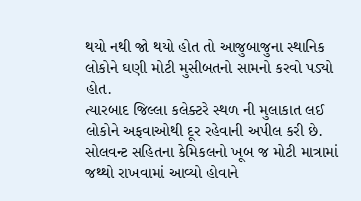થયો નથી જો થયો હોત તો આજુબાજુના સ્થાનિક લોકોને ઘણી મોટી મુસીબતનો સામનો કરવો પડ્યો હોત.
ત્યારબાદ જિલ્લા કલેક્ટરે સ્થળ ની મુલાકાત લઈ લોકોને અફવાઓથી દૂર રહેવાની અપીલ કરી છે. સોલવન્ટ સહિતના કેમિકલનો ખૂબ જ મોટી માત્રામાં જથ્થો રાખવામાં આવ્યો હોવાને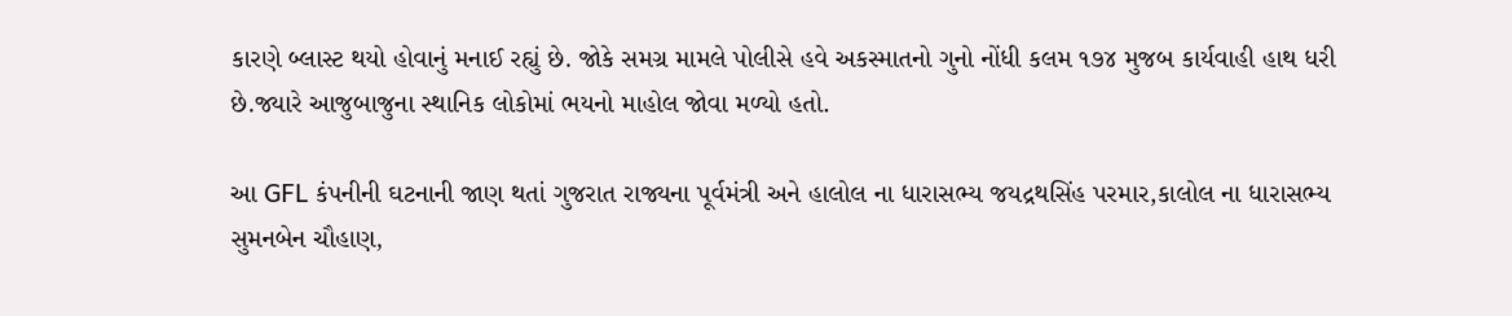કારણે બ્લાસ્ટ થયો હોવાનું મનાઈ રહ્યું છે. જોકે સમગ્ર મામલે પોલીસે હવે અકસ્માતનો ગુનો નોંધી કલમ ૧૭૪ મુજબ કાર્યવાહી હાથ ધરી છે.જ્યારે આજુબાજુના સ્થાનિક લોકોમાં ભયનો માહોલ જોવા મળ્યો હતો.

આ GFL કંપનીની ઘટનાની જાણ થતાં ગુજરાત રાજ્યના પૂર્વમંત્રી અને હાલોલ ના ધારાસભ્ય જયદ્રથસિંહ પરમાર,કાલોલ ના ધારાસભ્ય સુમનબેન ચૌહાણ,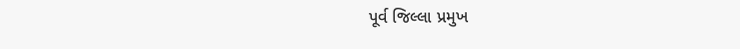પૂર્વ જિલ્લા પ્રમુખ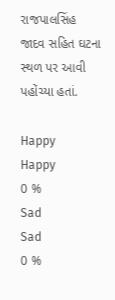રાજપાલસિંહ જાદવ સહિત ઘટના સ્થળ પર આવી પહોંચ્યા હતાં.

Happy
Happy
0 %
Sad
Sad
0 %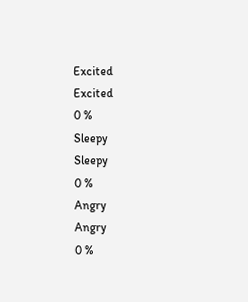Excited
Excited
0 %
Sleepy
Sleepy
0 %
Angry
Angry
0 %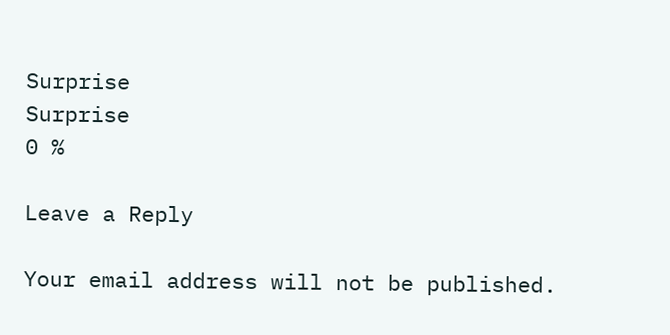Surprise
Surprise
0 %

Leave a Reply

Your email address will not be published.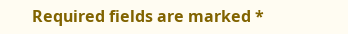Required fields are marked *